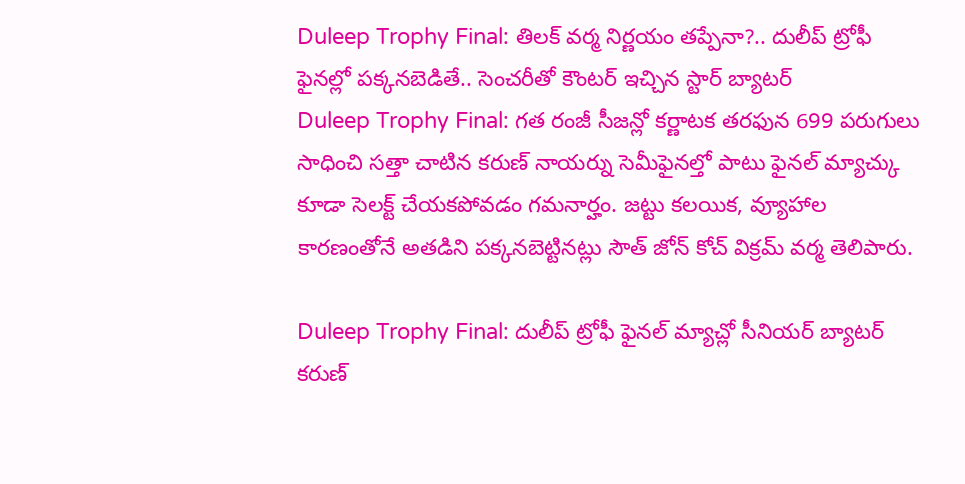Duleep Trophy Final: తిలక్ వర్మ నిర్ణయం తప్పేనా?.. దులీప్ ట్రోఫీ ఫైనల్లో పక్కనబెడితే.. సెంచరీతో కౌంటర్ ఇచ్చిన స్టార్ బ్యాటర్
Duleep Trophy Final: గత రంజీ సీజన్లో కర్ణాటక తరఫున 699 పరుగులు సాధించి సత్తా చాటిన కరుణ్ నాయర్ను సెమీఫైనల్తో పాటు ఫైనల్ మ్యాచ్కు కూడా సెలక్ట్ చేయకపోవడం గమనార్హం. జట్టు కలయిక, వ్యూహాల కారణంతోనే అతడిని పక్కనబెట్టినట్లు సౌత్ జోన్ కోచ్ విక్రమ్ వర్మ తెలిపారు.

Duleep Trophy Final: దులీప్ ట్రోఫీ ఫైనల్ మ్యాచ్లో సీనియర్ బ్యాటర్ కరుణ్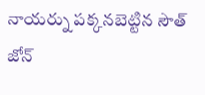నాయర్ను పక్కనబెట్టిన సౌత్ జోన్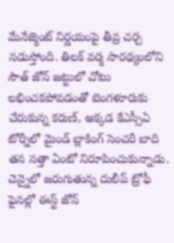మేనేజ్మెంట్ నిర్ణయంపై తీవ్ర చర్చ నడుస్తోంది. తిలక్ వర్మ సారథ్యంలోని సౌత్ జోన్ జట్టులో చోటు లభించకపోవడంతో బెంగళూరుకు చేరుకున్న కరుణ్, అక్కడ కేఎస్సీఏ టోర్నీలో మైండ్ బ్లాకింగ్ సెంచరీ బాది తన సత్తా ఏంటో నిరూపించుకున్నాడు. చెన్నైలో జరుగుతున్న దులీప్ ట్రోఫీ ఫైనల్లో ఈస్ట్ జోన్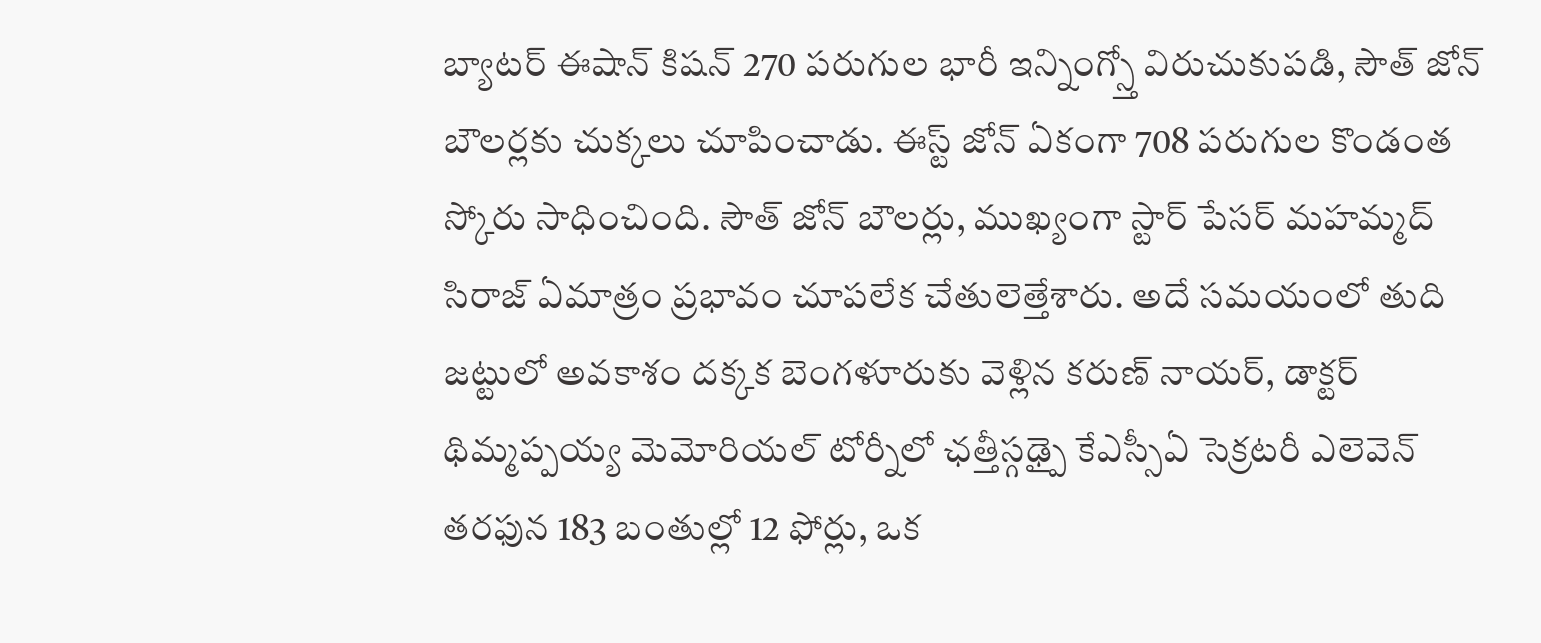బ్యాటర్ ఈషాన్ కిషన్ 270 పరుగుల భారీ ఇన్నింగ్స్తో విరుచుకుపడి, సౌత్ జోన్ బౌలర్లకు చుక్కలు చూపించాడు. ఈస్ట్ జోన్ ఏకంగా 708 పరుగుల కొండంత స్కోరు సాధించింది. సౌత్ జోన్ బౌలర్లు, ముఖ్యంగా స్టార్ పేసర్ మహమ్మద్ సిరాజ్ ఏమాత్రం ప్రభావం చూపలేక చేతులెత్తేశారు. అదే సమయంలో తుది జట్టులో అవకాశం దక్కక బెంగళూరుకు వెళ్లిన కరుణ్ నాయర్, డాక్టర్ థిమ్మప్పయ్య మెమోరియల్ టోర్నీలో ఛత్తీస్గఢ్పై కేఎస్సీఏ సెక్రటరీ ఎలెవెన్ తరఫున 183 బంతుల్లో 12 ఫోర్లు, ఒక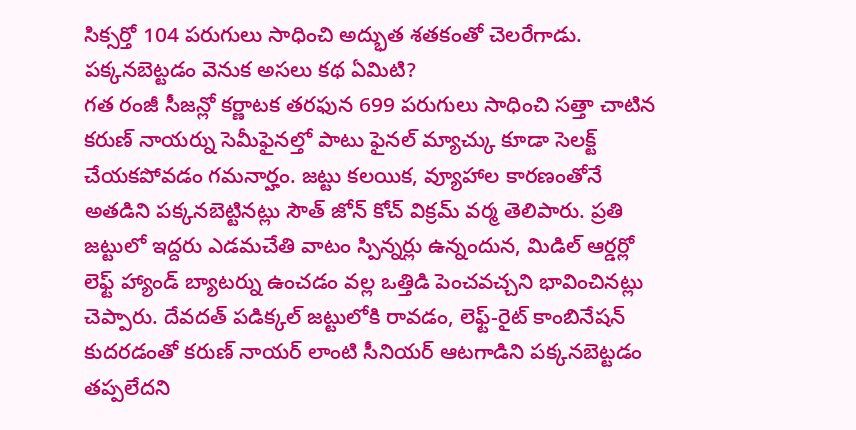సిక్సర్తో 104 పరుగులు సాధించి అద్భుత శతకంతో చెలరేగాడు.
పక్కనబెట్టడం వెనుక అసలు కథ ఏమిటి?
గత రంజీ సీజన్లో కర్ణాటక తరఫున 699 పరుగులు సాధించి సత్తా చాటిన కరుణ్ నాయర్ను సెమీఫైనల్తో పాటు ఫైనల్ మ్యాచ్కు కూడా సెలక్ట్ చేయకపోవడం గమనార్హం. జట్టు కలయిక, వ్యూహాల కారణంతోనే అతడిని పక్కనబెట్టినట్లు సౌత్ జోన్ కోచ్ విక్రమ్ వర్మ తెలిపారు. ప్రతి జట్టులో ఇద్దరు ఎడమచేతి వాటం స్పిన్నర్లు ఉన్నందున, మిడిల్ ఆర్డర్లో లెఫ్ట్ హ్యాండ్ బ్యాటర్ను ఉంచడం వల్ల ఒత్తిడి పెంచవచ్చని భావించినట్లు చెప్పారు. దేవదత్ పడిక్కల్ జట్టులోకి రావడం, లెఫ్ట్-రైట్ కాంబినేషన్ కుదరడంతో కరుణ్ నాయర్ లాంటి సీనియర్ ఆటగాడిని పక్కనబెట్టడం తప్పలేదని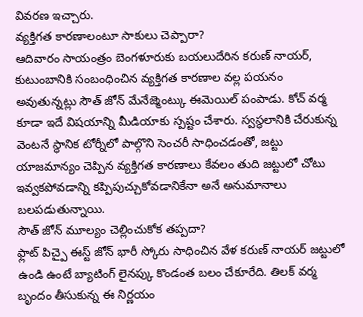వివరణ ఇచ్చారు.
వ్యక్తిగత కారణాలంటూ సాకులు చెప్పారా?
ఆదివారం సాయంత్రం బెంగళూరుకు బయలుదేరిన కరుణ్ నాయర్, కుటుంబానికి సంబంధించిన వ్యక్తిగత కారణాల వల్ల పయనం అవుతున్నట్లు సౌత్ జోన్ మేనేజ్మెంట్కు ఈమెయిల్ పంపాడు. కోచ్ వర్మ కూడా ఇదే విషయాన్ని మీడియాకు స్పష్టం చేశారు. స్వస్థలానికి చేరుకున్న వెంటనే స్థానిక టోర్నీలో పాల్గొని సెంచరీ సాధించడంతో, జట్టు యాజమాన్యం చెప్పిన వ్యక్తిగత కారణాలు కేవలం తుది జట్టులో చోటు ఇవ్వకపోవడాన్ని కప్పిపుచ్చుకోవడానికేనా అనే అనుమానాలు బలపడుతున్నాయి.
సౌత్ జోన్ మూల్యం చెల్లించుకోక తప్పదా?
ఫ్లాట్ పిచ్పై ఈస్ట్ జోన్ భారీ స్కోరు సాధించిన వేళ కరుణ్ నాయర్ జట్టులో ఉండి ఉంటే బ్యాటింగ్ లైనప్కు కొండంత బలం చేకూరేది. తిలక్ వర్మ బృందం తీసుకున్న ఈ నిర్ణయం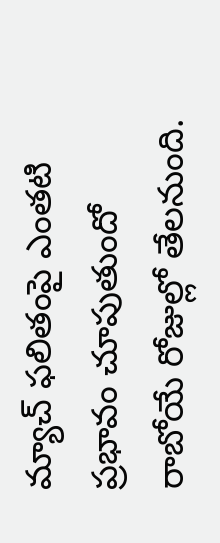మ్యాచ్ ఫలితంపై ఎంతటి ప్రభావం చూపుతుందో రాబోయే రోజుల్లో తేలనుంది.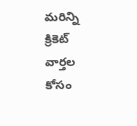మరిన్ని క్రికెట్ వార్తల కోసం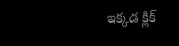ఇక్కడ క్లిక్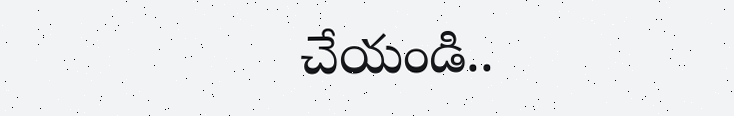చేయండి..